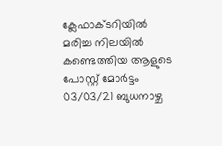ക്ലേഫാക്ടറിയില്‍ മരിച്ച നിലയില്‍ കണ്ടെത്തിയ ആളുടെ പോസ്റ്റ് മോര്‍ട്ടം 03/03/21 ബുധനാഴ്ച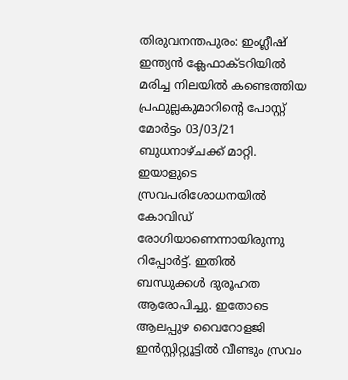തിരുവനന്തപുരം: ഇംഗ്ലീഷ് ഇന്ത്യന്‍ ക്ലേഫാക്ടറിയില്‍ മരിച്ച നിലയില്‍ കണ്ടെത്തിയ പ്രഫുല്ലകുമാറിന്റെ പോസ്റ്റ് മോര്‍ട്ടം 03/03/21 ബുധനാഴ്ചക്ക് മാറ്റി. ഇയാളുടെ സ്രവപരിശോധനയില്‍ കോവിഡ് രോഗിയാണെന്നായിരുന്നു റിപ്പോര്‍ട്ട്. ഇതില്‍ ബന്ധുക്കള്‍ ദുരൂഹത ആരോപിച്ചു. ഇതോടെ ആലപ്പുഴ വൈറോളജി ഇന്‍സ്റ്റിറ്റ്യൂട്ടില്‍ വീണ്ടും സ്രവം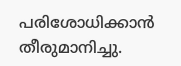പരിശോധിക്കാന്‍ തീരുമാനിച്ചു.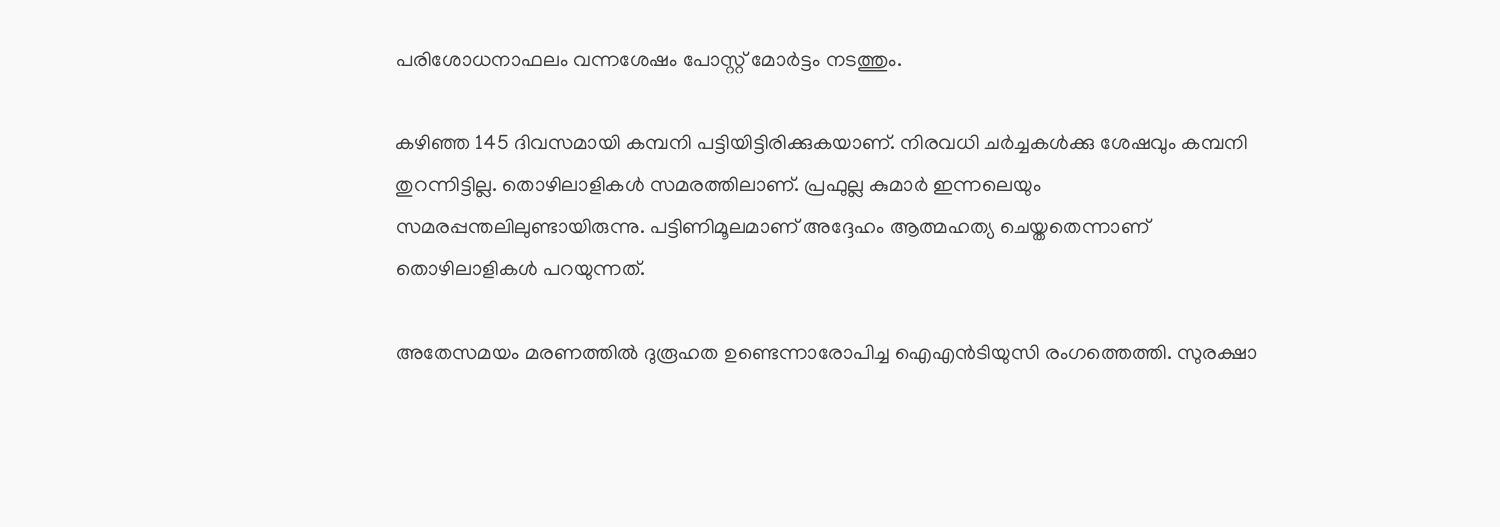പരിശോധനാഫലം വന്നശേഷം പോസ്റ്റ് മോര്‍ട്ടം നടത്തും.

കഴിഞ്ഞ 145 ദിവസമായി കമ്പനി പട്ടിയിട്ടിരിക്കുകയാണ്. നിരവധി ചര്‍ച്ചകള്‍ക്കു ശേഷവും കമ്പനി തുറന്നിട്ടില്ല. തൊഴിലാളികള്‍ സമരത്തിലാണ്. പ്രഫുല്ല കുമാര്‍ ഇന്നലെയും സമരപ്പന്തലിലുണ്ടായിരുന്നു. പട്ടിണിമൂലമാണ് അദ്ദേഹം ആത്മഹത്യ ചെയ്തതെന്നാണ് തൊഴിലാളികള്‍ പറയുന്നത്.

അതേസമയം മരണത്തില്‍ ദുരൂഹത ഉണ്ടെന്നാരോപിച്ച ഐഎന്‍ടിയുസി രംഗത്തെത്തി. സുരക്ഷാ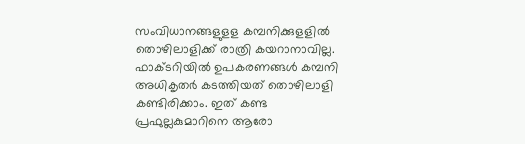സംവിധാനങ്ങളുളള കമ്പനിക്കുളളില്‍ തൊഴിലാളിക്ക് രാത്രി കയറാനാവില്ല. ഫാക്ടറിയില്‍ ഉപകരണങ്ങള്‍ കമ്പനി അധികൃതര്‍ കടത്തിയത് തൊഴിലാളി കണ്ടിരിക്കാം. ഇത് കണ്ട പ്രഫുല്ലകുമാറിനെ ആരോ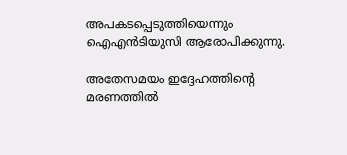അപകടപ്പെടുത്തിയെന്നും ഐഎന്‍ടിയുസി ആരോപിക്കുന്നു.

അതേസമയം ഇദ്ദേഹത്തിന്റെ മരണത്തില്‍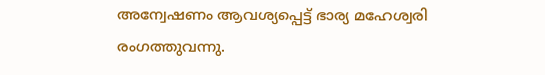അന്വേഷണം ആവശ്യപ്പെട്ട് ഭാര്യ മഹേശ്വരി രംഗത്തുവന്നു.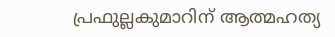പ്രഫുല്ലകുമാറിന് ആത്മഹത്യ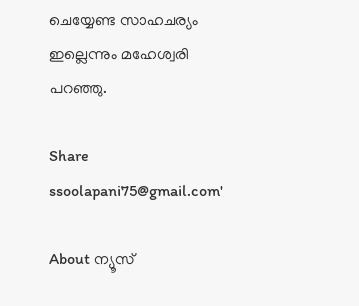ചെയ്യേണ്ട സാഹചര്യം ഇല്ലെന്നും മഹേശ്വരി പറഞ്ഞു.

Share
ssoolapani75@gmail.com'

About ന്യൂസ്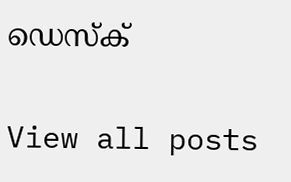ഡെസ്ക്

View all posts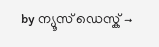by ന്യൂസ് ഡെസ്ക് →